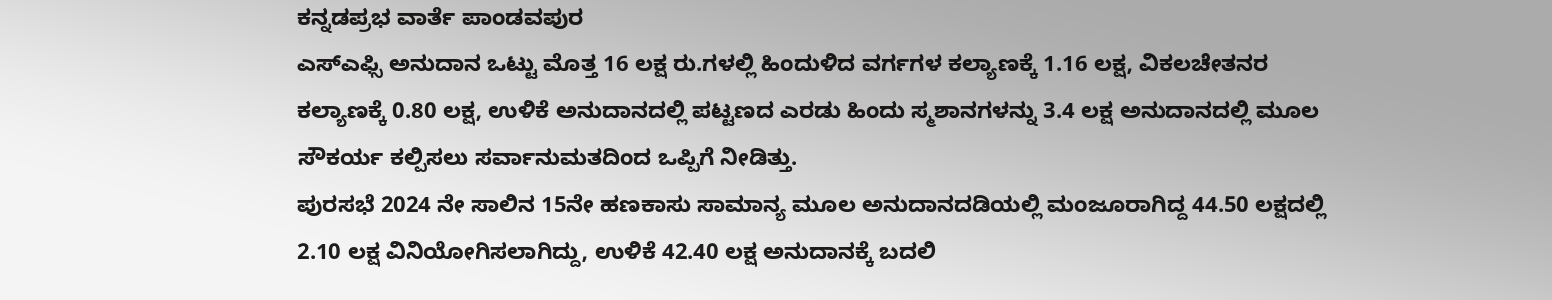ಕನ್ನಡಪ್ರಭ ವಾರ್ತೆ ಪಾಂಡವಪುರ
ಎಸ್ಎಫ್ಸಿ ಅನುದಾನ ಒಟ್ಟು ಮೊತ್ತ 16 ಲಕ್ಷ ರು.ಗಳಲ್ಲಿ ಹಿಂದುಳಿದ ವರ್ಗಗಳ ಕಲ್ಯಾಣಕ್ಕೆ 1.16 ಲಕ್ಷ, ವಿಕಲಚೇತನರ ಕಲ್ಯಾಣಕ್ಕೆ 0.80 ಲಕ್ಷ, ಉಳಿಕೆ ಅನುದಾನದಲ್ಲಿ ಪಟ್ಟಣದ ಎರಡು ಹಿಂದು ಸ್ಮಶಾನಗಳನ್ನು 3.4 ಲಕ್ಷ ಅನುದಾನದಲ್ಲಿ ಮೂಲ ಸೌಕರ್ಯ ಕಲ್ಪಿಸಲು ಸರ್ವಾನುಮತದಿಂದ ಒಪ್ಪಿಗೆ ನೀಡಿತ್ತು.
ಪುರಸಭೆ 2024 ನೇ ಸಾಲಿನ 15ನೇ ಹಣಕಾಸು ಸಾಮಾನ್ಯ ಮೂಲ ಅನುದಾನದಡಿಯಲ್ಲಿ ಮಂಜೂರಾಗಿದ್ದ 44.50 ಲಕ್ಷದಲ್ಲಿ 2.10 ಲಕ್ಷ ವಿನಿಯೋಗಿಸಲಾಗಿದ್ದು, ಉಳಿಕೆ 42.40 ಲಕ್ಷ ಅನುದಾನಕ್ಕೆ ಬದಲಿ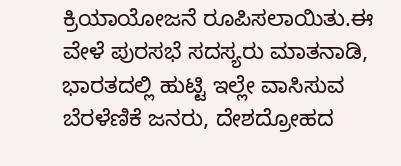ಕ್ರಿಯಾಯೋಜನೆ ರೂಪಿಸಲಾಯಿತು.ಈ ವೇಳೆ ಪುರಸಭೆ ಸದಸ್ಯರು ಮಾತನಾಡಿ, ಭಾರತದಲ್ಲಿ ಹುಟ್ಟಿ ಇಲ್ಲೇ ವಾಸಿಸುವ ಬೆರಳೆಣಿಕೆ ಜನರು, ದೇಶದ್ರೋಹದ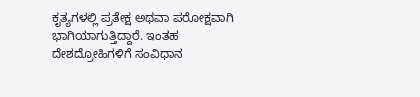ಕೃತ್ಯಗಳಲ್ಲಿ ಪ್ರತೇಕ್ಷ ಅಥವಾ ಪರೋಕ್ಷವಾಗಿ ಭಾಗಿಯಾಗುತ್ತಿದ್ದಾರೆ. ಇಂತಹ ದೇಶದ್ರೋಹಿಗಳಿಗೆ ಸಂವಿಧಾನ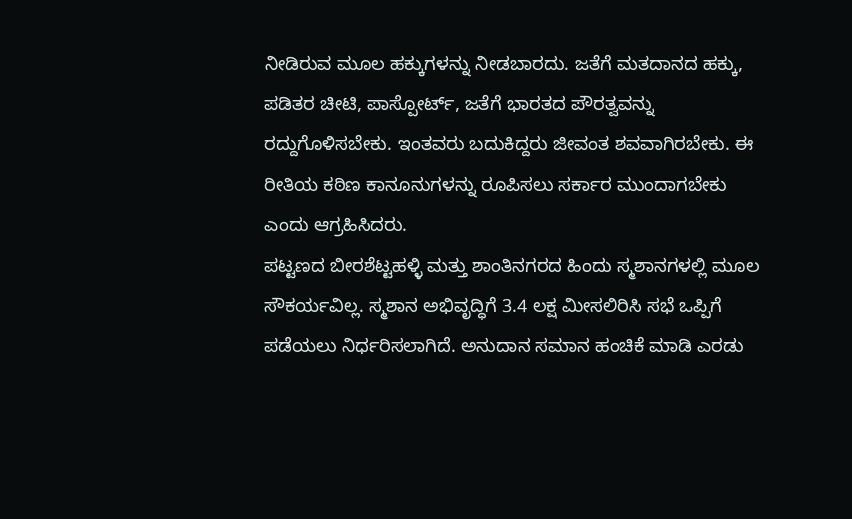ನೀಡಿರುವ ಮೂಲ ಹಕ್ಕುಗಳನ್ನು ನೀಡಬಾರದು. ಜತೆಗೆ ಮತದಾನದ ಹಕ್ಕು, ಪಡಿತರ ಚೀಟಿ, ಪಾಸ್ಪೋರ್ಟ್, ಜತೆಗೆ ಭಾರತದ ಪೌರತ್ವವನ್ನು ರದ್ದುಗೊಳಿಸಬೇಕು. ಇಂತವರು ಬದುಕಿದ್ದರು ಜೀವಂತ ಶವವಾಗಿರಬೇಕು. ಈ ರೀತಿಯ ಕಠಿಣ ಕಾನೂನುಗಳನ್ನು ರೂಪಿಸಲು ಸರ್ಕಾರ ಮುಂದಾಗಬೇಕು ಎಂದು ಆಗ್ರಹಿಸಿದರು.
ಪಟ್ಟಣದ ಬೀರಶೆಟ್ಟಹಳ್ಳಿ ಮತ್ತು ಶಾಂತಿನಗರದ ಹಿಂದು ಸ್ಮಶಾನಗಳಲ್ಲಿ ಮೂಲ ಸೌಕರ್ಯವಿಲ್ಲ. ಸ್ಮಶಾನ ಅಭಿವೃದ್ಧಿಗೆ 3.4 ಲಕ್ಷ ಮೀಸಲಿರಿಸಿ ಸಭೆ ಒಪ್ಪಿಗೆ ಪಡೆಯಲು ನಿರ್ಧರಿಸಲಾಗಿದೆ. ಅನುದಾನ ಸಮಾನ ಹಂಚಿಕೆ ಮಾಡಿ ಎರಡು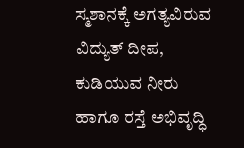ಸ್ಮಶಾನಕ್ಕೆ ಅಗತ್ಯವಿರುವ ವಿದ್ಯುತ್ ದೀಪ, ಕುಡಿಯುವ ನೀರು ಹಾಗೂ ರಸ್ತೆ ಅಭಿವೃದ್ಧಿ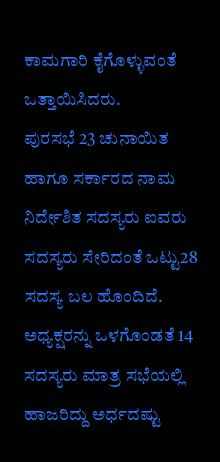ಕಾಮಗಾರಿ ಕೈಗೊಳ್ಳುವಂತೆ ಒತ್ತಾಯಿಸಿದರು.
ಪುರಸಭೆ 23 ಚುನಾಯಿತ ಹಾಗೂ ಸರ್ಕಾರದ ನಾಮ ನಿರ್ದೇಶಿತ ಸದಸ್ಯರು ಐವರು ಸದಸ್ಯರು ಸೇರಿದಂತೆ ಒಟ್ಟು28 ಸದಸ್ಯ ಬಲ ಹೊಂದಿದೆ. ಅಧ್ಯಕ್ಷರನ್ನು ಒಳಗೊಂಡತೆ 14 ಸದಸ್ಯರು ಮಾತ್ರ ಸಭೆಯಲ್ಲಿ ಹಾಜರಿದ್ದು ಅರ್ಧದಷ್ಟು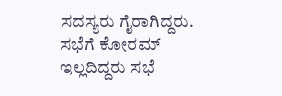ಸದಸ್ಯರು ಗೈರಾಗಿದ್ದರು. ಸಭೆಗೆ ಕೋರಮ್ ಇಲ್ಲದಿದ್ದರು ಸಭೆ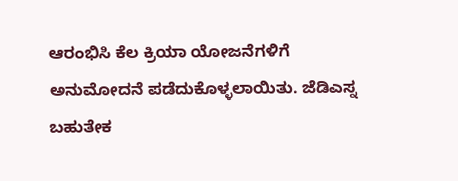ಆರಂಭಿಸಿ ಕೆಲ ಕ್ರಿಯಾ ಯೋಜನೆಗಳಿಗೆ ಅನುಮೋದನೆ ಪಡೆದುಕೊಳ್ಳಲಾಯಿತು. ಜೆಡಿಎಸ್ನ ಬಹುತೇಕ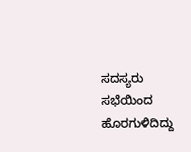ಸದಸ್ಯರು ಸಭೆಯಿಂದ ಹೊರಗುಳಿದಿದ್ದು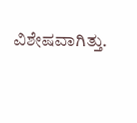ವಿಶೇಷವಾಗಿತ್ತು.